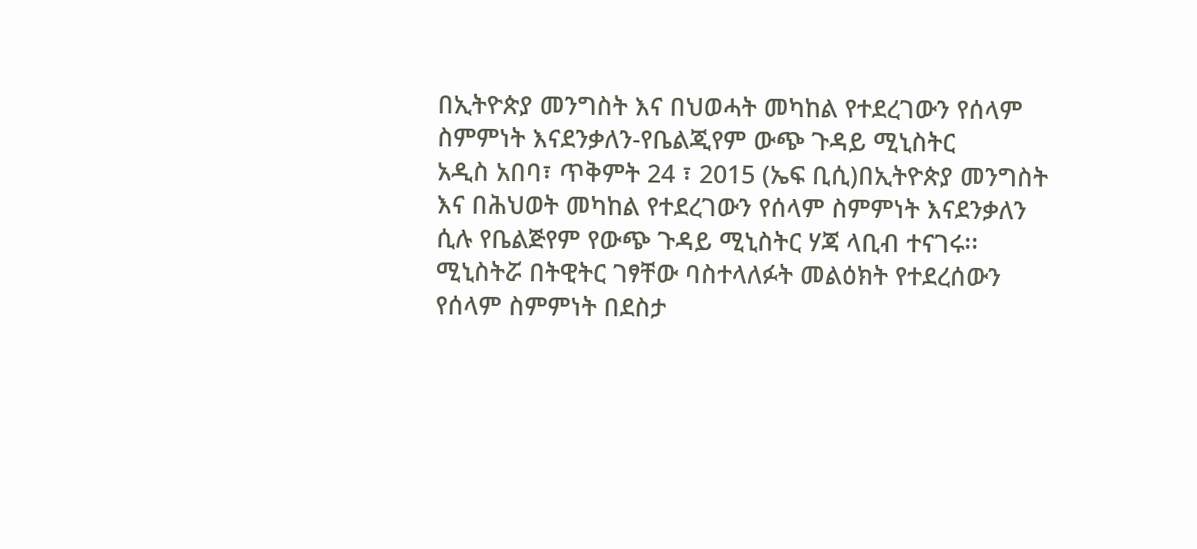በኢትዮጵያ መንግስት እና በህወሓት መካከል የተደረገውን የሰላም ስምምነት እናደንቃለን-የቤልጂየም ውጭ ጉዳይ ሚኒስትር
አዲስ አበባ፣ ጥቅምት 24 ፣ 2015 (ኤፍ ቢሲ)በኢትዮጵያ መንግስት እና በሕህወት መካከል የተደረገውን የሰላም ስምምነት እናደንቃለን ሲሉ የቤልጅየም የውጭ ጉዳይ ሚኒስትር ሃጃ ላቢብ ተናገሩ፡፡
ሚኒስትሯ በትዊትር ገፃቸው ባስተላለፉት መልዕክት የተደረሰውን የሰላም ስምምነት በደስታ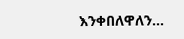እንቀበለዋለን…